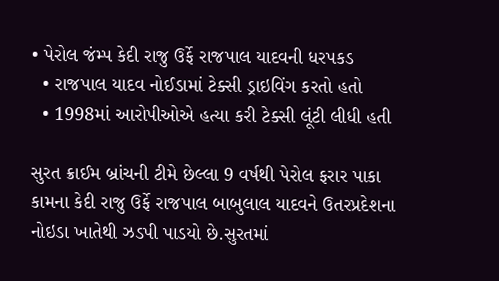• પેરોલ જંમ્પ કેદી રાજુ ઉર્ફે રાજપાલ યાદવની ધરપકડ
  • રાજપાલ યાદવ નોઈડામાં ટેક્સી ડ્રાઇવિંગ કરતો હતો
  • 1998માં આરોપીઓએ હત્યા કરી ટેક્સી લૂંટી લીધી હતી

સુરત ક્રાઈમ બ્રાંચની ટીમે છેલ્લા 9 વર્ષથી પેરોલ ફરાર પાકા કામના કેદી રાજુ ઉર્ફે રાજપાલ બાબુલાલ યાદવને ઉતરપ્રદેશના નોઇડા ખાતેથી ઝડપી પાડયો છે.સુરતમાં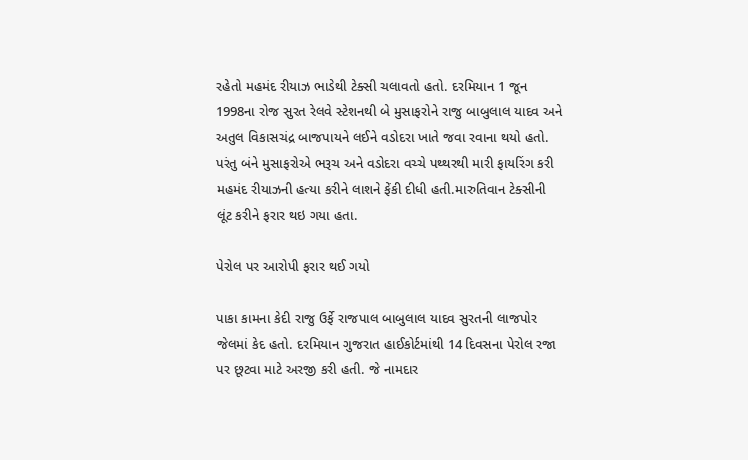રહેતો મહમંદ રીયાઝ ભાડેથી ટેક્સી ચલાવતો હતો. દરમિયાન 1 જૂન 1998ના રોજ સુરત રેલવે સ્ટેશનથી બે મુસાફરોને રાજુ બાબુલાલ યાદવ અને અતુલ વિકાસચંદ્ર બાજપાયને લઈને વડોદરા ખાતે જવા રવાના થયો હતો. પરંતુ બંને મુસાફરોએ ભરૂચ અને વડોદરા વચ્ચે પથ્થરથી મારી ફાયરિંગ કરી મહમંદ રીયાઝની હત્યા કરીને લાશને ફેંકી દીધી હતી.મારુતિવાન ટેક્સીની લૂંટ કરીને ફરાર થઇ ગયા હતા.

પેરોલ પર આરોપી ફરાર થઈ ગયો

પાકા કામના કેદી રાજુ ઉર્ફે રાજપાલ બાબુલાલ યાદવ સુરતની લાજપોર જેલમાં કેદ હતો. દરમિયાન ગુજરાત હાઈકોર્ટમાંથી 14 દિવસના પેરોલ રજા પર છૂટવા માટે અરજી કરી હતી. જે નામદાર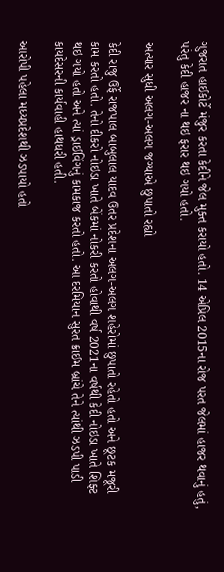ગુજરાત હાઈકોર્ટે મંજુર કરતા કેદીને જેલ મુક્ત કરાયો હતો. 14 એપ્રિલ 2015ના રોજ પરત જેલમાં હાજર થવાનું હતું, પરંતુ કેદી હાજર ના થઇ ફરાર થઇ ગયો હતો.

અત્યાર સુધી અલગ-અલગ જગ્યાએ છુપાતો રહ્યો

કેદી રાજુ ઉર્ફે રાજપાલ બાબુલાલ યાદવ ઉતર પ્રદેશના અલગ-અલગ શહેરોમાં છુપાતો રહેતો હતો અને છૂટક મજૂરી કામ કરતો હતો. તેનો દીકરો નોઇડા ખાતે બેંકમાં નોકરી કરતો હોવાથી વર્ષ 2021ના વર્ષથી કેદી નોઇડા ખાતે શિફ્ટ થઇ ગયો હતો અને ત્યાં ડ્રાઈવિંગનું કામકાજ કરતો હતો. આ દરમિયાન સુરત ક્રાઈમ બ્રાંચે તેને ત્યાંથી ઝડપી પાડી કાયદેસરની કાર્યવાહી હાથધરી હતી.

આરોપી પહેલા મધ્યપ્રદેશથી ઝડપાયો હતો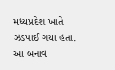મધ્યપ્રદેશ ખાતે ઝડપાઈ ગયા હતા. આ બનાવ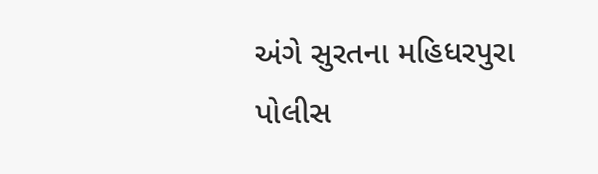અંગે સુરતના મહિધરપુરા પોલીસ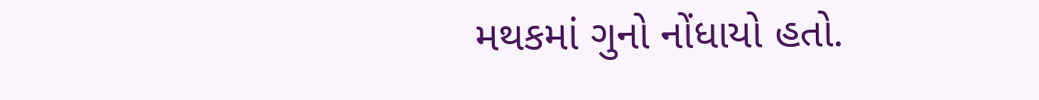મથકમાં ગુનો નોંધાયો હતો.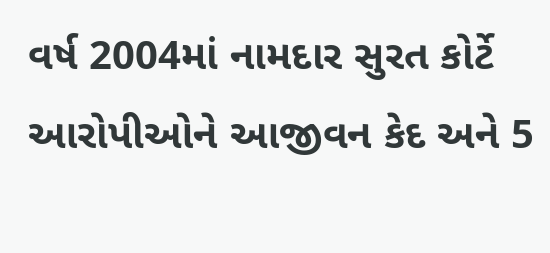વર્ષ 2004માં નામદાર સુરત કોર્ટે આરોપીઓને આજીવન કેદ અને 5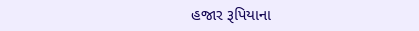હજાર રૂપિયાના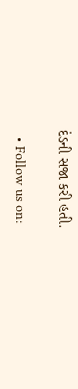દંડની સજા કરી હતી.

  • Follow us on: